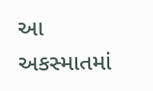આ અકસ્માતમાં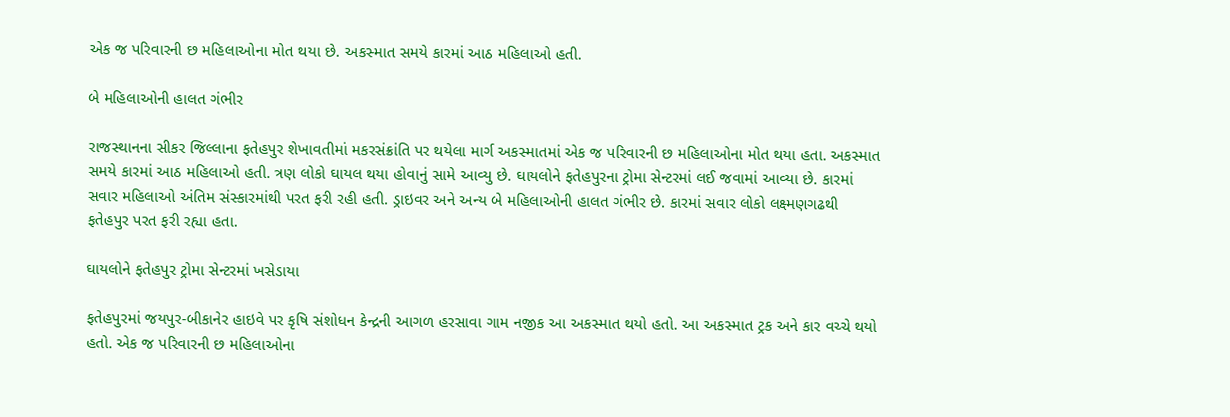એક જ પરિવારની છ મહિલાઓના મોત થયા છે. અકસ્માત સમયે કારમાં આઠ મહિલાઓ હતી.

બે મહિલાઓની હાલત ગંભીર

રાજસ્થાનના સીકર જિલ્લાના ફતેહપુર શેખાવતીમાં મકરસંક્રાંતિ પર થયેલા માર્ગ અકસ્માતમાં એક જ પરિવારની છ મહિલાઓના મોત થયા હતા. અકસ્માત સમયે કારમાં આઠ મહિલાઓ હતી. ત્રણ લોકો ઘાયલ થયા હોવાનું સામે આવ્યુ છે. ઘાયલોને ફતેહપુરના ટ્રોમા સેન્ટરમાં લઈ જવામાં આવ્યા છે. કારમાં સવાર મહિલાઓ અંતિમ સંસ્કારમાંથી પરત ફરી રહી હતી. ડ્રાઇવર અને અન્ય બે મહિલાઓની હાલત ગંભીર છે. કારમાં સવાર લોકો લક્ષ્મણગઢથી ફતેહપુર પરત ફરી રહ્યા હતા.

ઘાયલોને ફતેહપુર ટ્રોમા સેન્ટરમાં ખસેડાયા

ફતેહપુરમાં જયપુર-બીકાનેર હાઇવે પર કૃષિ સંશોધન કેન્દ્રની આગળ હરસાવા ગામ નજીક આ અકસ્માત થયો હતો. આ અકસ્માત ટ્રક અને કાર વચ્ચે થયો હતો. એક જ પરિવારની છ મહિલાઓના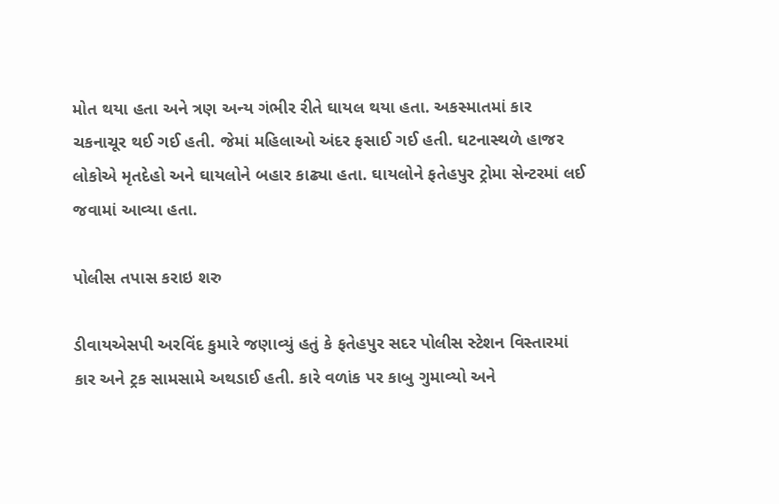મોત થયા હતા અને ત્રણ અન્ય ગંભીર રીતે ઘાયલ થયા હતા. અકસ્માતમાં કાર ચકનાચૂર થઈ ગઈ હતી. જેમાં મહિલાઓ અંદર ફસાઈ ગઈ હતી. ઘટનાસ્થળે હાજર લોકોએ મૃતદેહો અને ઘાયલોને બહાર કાઢ્યા હતા. ઘાયલોને ફતેહપુર ટ્રોમા સેન્ટરમાં લઈ જવામાં આવ્યા હતા.

પોલીસ તપાસ કરાઇ શરુ

ડીવાયએસપી અરવિંદ કુમારે જણાવ્યું હતું કે ફતેહપુર સદર પોલીસ સ્ટેશન વિસ્તારમાં કાર અને ટ્રક સામસામે અથડાઈ હતી. કારે વળાંક પર કાબુ ગુમાવ્યો અને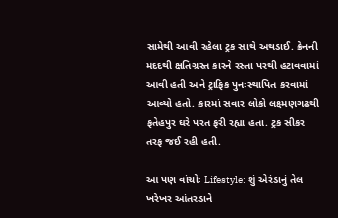સામેથી આવી રહેલા ટ્રક સાથે અથડાઈ. ક્રેનની મદદથી ક્ષતિગ્રસ્ત કારને રસ્તા પરથી હટાવવામાં આવી હતી અને ટ્રાફિક પુનઃસ્થાપિત કરવામાં આવ્યો હતો. કારમાં સવાર લોકો લક્ષ્મણગઢથી ફતેહપુર ઘરે પરત ફરી રહ્યા હતા. ટ્રક સીકર તરફ જઈ રહી હતી.

આ પણ વાંચોઃ Lifestyle: શું એરંડાનું તેલ ખરેખર આંતરડાને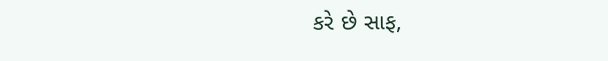કરે છે સાફ,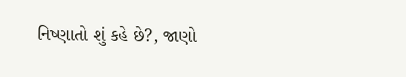નિષ્ણાતો શું કહે છે?, જાણો